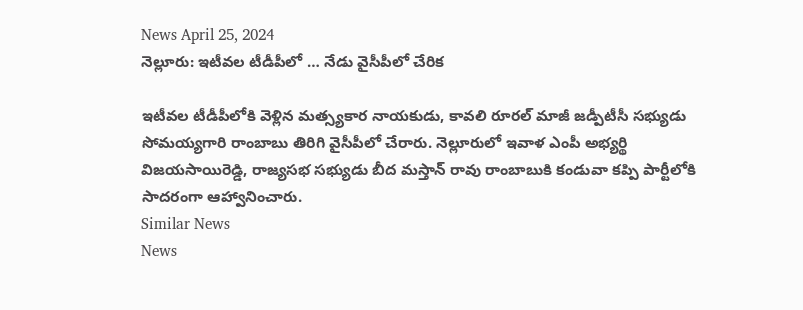News April 25, 2024
నెల్లూరు: ఇటీవల టీడీపీలో … నేడు వైసీపీలో చేరిక

ఇటీవల టీడీపీలోకి వెళ్లిన మత్స్యకార నాయకుడు, కావలి రూరల్ మాజీ జడ్పీటీసీ సభ్యుడు సోమయ్యగారి రాంబాబు తిరిగి వైసీపీలో చేరారు. నెల్లూరులో ఇవాళ ఎంపీ అభ్యర్థి విజయసాయిరెడ్డి, రాజ్యసభ సభ్యుడు బీద మస్తాన్ రావు రాంబాబుకి కండువా కప్పి పార్టీలోకి సాదరంగా ఆహ్వానించారు.
Similar News
News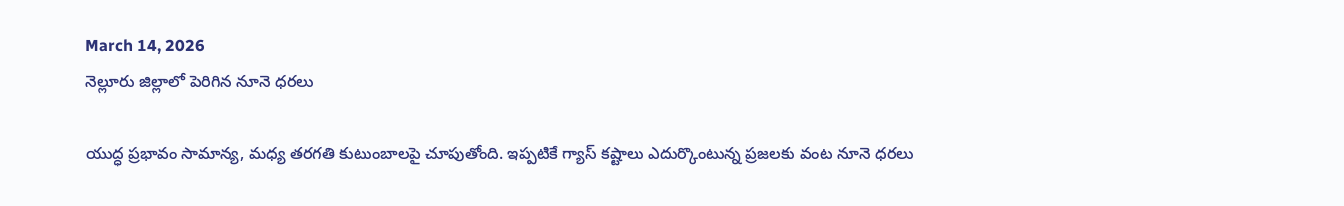March 14, 2026
నెల్లూరు జిల్లాలో పెరిగిన నూనె ధరలు

యుద్ధ ప్రభావం సామాన్య, మధ్య తరగతి కుటుంబాలపై చూపుతోంది. ఇప్పటికే గ్యాస్ కష్టాలు ఎదుర్కొంటున్న ప్రజలకు వంట నూనె ధరలు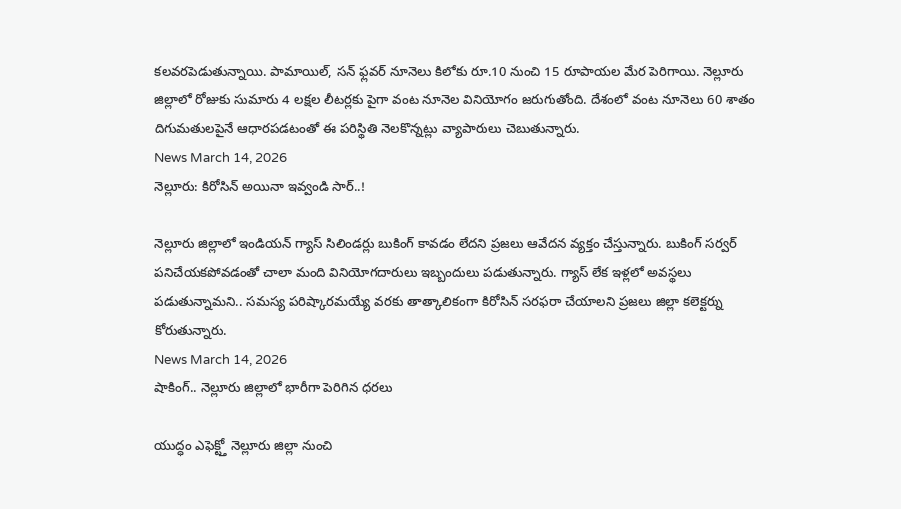కలవరపెడుతున్నాయి. పామాయిల్, సన్ ఫ్లవర్ నూనెలు కిలోకు రూ.10 నుంచి 15 రూపాయల మేర పెరిగాయి. నెల్లూరు జిల్లాలో రోజుకు సుమారు 4 లక్షల లీటర్లకు పైగా వంట నూనెల వినియోగం జరుగుతోంది. దేశంలో వంట నూనెలు 60 శాతం దిగుమతులపైనే ఆధారపడటంతో ఈ పరిస్థితి నెలకొన్నట్లు వ్యాపారులు చెబుతున్నారు.
News March 14, 2026
నెల్లూరు: కిరోసిన్ అయినా ఇవ్వండి సార్..!

నెల్లూరు జిల్లాలో ఇండియన్ గ్యాస్ సిలిండర్లు బుకింగ్ కావడం లేదని ప్రజలు ఆవేదన వ్యక్తం చేస్తున్నారు. బుకింగ్ సర్వర్ పనిచేయకపోవడంతో చాలా మంది వినియోగదారులు ఇబ్బందులు పడుతున్నారు. గ్యాస్ లేక ఇళ్లలో అవస్థలు పడుతున్నామని.. సమస్య పరిష్కారమయ్యే వరకు తాత్కాలికంగా కిరోసిన్ సరఫరా చేయాలని ప్రజలు జిల్లా కలెక్టర్ను కోరుతున్నారు.
News March 14, 2026
షాకింగ్.. నెల్లూరు జిల్లాలో భారీగా పెరిగిన ధరలు

యుద్ధం ఎఫెక్ట్తో నెల్లూరు జిల్లా నుంచి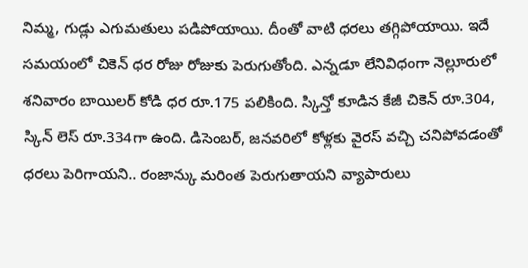నిమ్మ, గుడ్లు ఎగుమతులు పడిపోయాయి. దీంతో వాటి ధరలు తగ్గిపోయాయి. ఇదే సమయంలో చికెన్ ధర రోజు రోజుకు పెరుగుతోంది. ఎన్నడూ లేనివిధంగా నెల్లూరులో శనివారం బాయిలర్ కోడి ధర రూ.175 పలికింది. స్కిన్తో కూడిన కేజీ చికెన్ రూ.304, స్కిన్ లెస్ రూ.334గా ఉంది. డిసెంబర్, జనవరిలో కోళ్లకు వైరస్ వచ్చి చనిపోవడంతో ధరలు పెరిగాయని.. రంజాన్కు మరింత పెరుగుతాయని వ్యాపారులు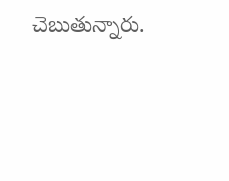చెబుతున్నారు.